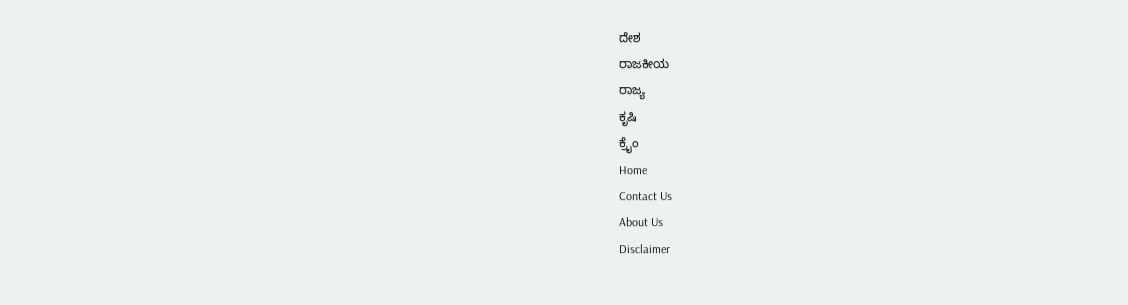ದೇಶ
ರಾಜಕೀಯ
ರಾಜ್ಯ
ಕೃಷಿ
ಕ್ರೈಂ
Home
Contact Us
About Us
Disclaimer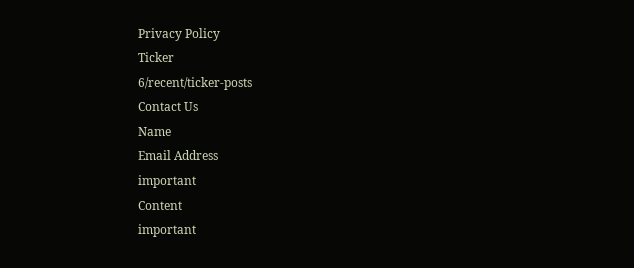Privacy Policy
Ticker
6/recent/ticker-posts
Contact Us
Name
Email Address
important
Content
important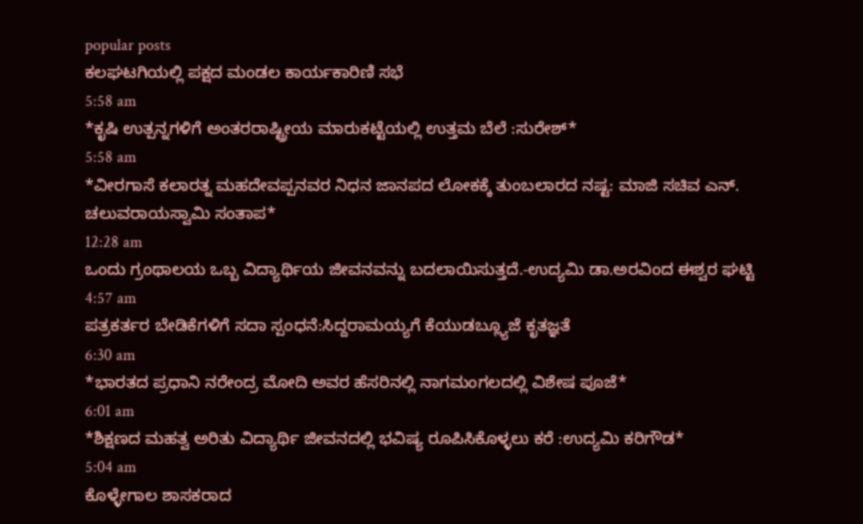popular posts
ಕಲಘಟಗಿಯಲ್ಲಿ ಪಕ್ಷದ ಮಂಡಲ ಕಾರ್ಯಕಾರಿಣಿ ಸಭೆ
5:58 am
*ಕೃಷಿ ಉತ್ಪನ್ನಗಳಿಗೆ ಅಂತರರಾಷ್ಟ್ರೀಯ ಮಾರುಕಟ್ಟೆಯಲ್ಲಿ ಉತ್ತಮ ಬೆಲೆ :ಸುರೇಶ್*
5:58 am
*ವೀರಗಾಸೆ ಕಲಾರತ್ನ ಮಹದೇವಪ್ಪನವರ ನಿಧನ ಜಾನಪದ ಲೋಕಕ್ಕೆ ತುಂಬಲಾರದ ನಷ್ಟ: ಮಾಜಿ ಸಚಿವ ಎನ್. ಚಲುವರಾಯಸ್ವಾಮಿ ಸಂತಾಪ*
12:28 am
ಒಂದು ಗ್ರಂಥಾಲಯ ಒಬ್ಬ ವಿದ್ಯಾರ್ಥಿಯ ಜೀವನವನ್ನು ಬದಲಾಯಿಸುತ್ತದೆ.-ಉದ್ಯಮಿ ಡಾ.ಅರವಿಂದ ಈಶ್ವರ ಘಟ್ಟಿ
4:57 am
ಪತ್ರಕರ್ತರ ಬೇಡಿಕೆಗಳಿಗೆ ಸದಾ ಸ್ಪಂಧನೆ:ಸಿದ್ದರಾಮಯ್ಯಗೆ ಕೆಯುಡಬ್ಲ್ಯೂಜೆ ಕೃತಜ್ಞತೆ
6:30 am
*ಭಾರತದ ಪ್ರಧಾನಿ ನರೇಂದ್ರ ಮೋದಿ ಅವರ ಹೆಸರಿನಲ್ಲಿ ನಾಗಮಂಗಲದಲ್ಲಿ ವಿಶೇಷ ಪೂಜೆ*
6:01 am
*ಶಿಕ್ಷಣದ ಮಹತ್ವ ಅರಿತು ವಿದ್ಯಾರ್ಥಿ ಜೀವನದಲ್ಲಿ ಭವಿಷ್ಯ ರೂಪಿಸಿಕೊಳ್ಳಲು ಕರೆ :ಉದ್ಯಮಿ ಕರಿಗೌಡ*
5:04 am
ಕೊಳ್ಳೇಗಾಲ ಶಾಸಕರಾದ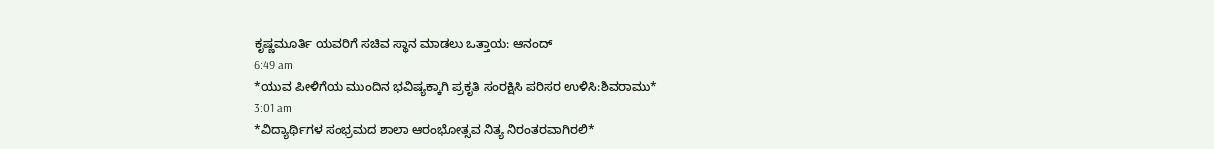ಕೃಷ್ಣಮೂರ್ತಿ ಯವರಿಗೆ ಸಚಿವ ಸ್ಥಾನ ಮಾಡಲು ಒತ್ತಾಯ: ಆನಂದ್
6:49 am
*ಯುವ ಪೀಳಿಗೆಯ ಮುಂದಿನ ಭವಿಷ್ಯಕ್ಕಾಗಿ ಪ್ರಕೃತಿ ಸಂರಕ್ಷಿಸಿ ಪರಿಸರ ಉಳಿಸಿ:ಶಿವರಾಮು*
3:01 am
*ವಿದ್ಯಾರ್ಥಿಗಳ ಸಂಭ್ರಮದ ಶಾಲಾ ಆರಂಭೋತ್ಸವ ನಿತ್ಯ ನಿರಂತರವಾಗಿರಲಿ*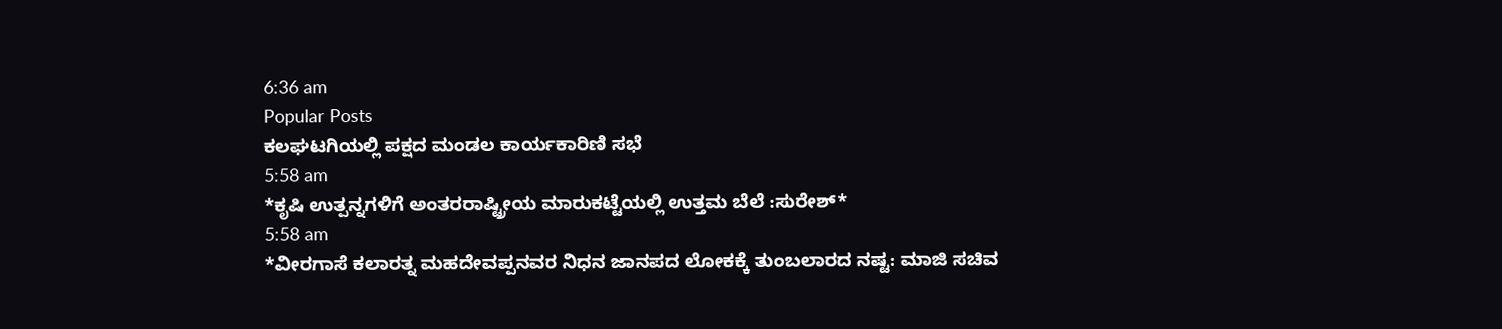6:36 am
Popular Posts
ಕಲಘಟಗಿಯಲ್ಲಿ ಪಕ್ಷದ ಮಂಡಲ ಕಾರ್ಯಕಾರಿಣಿ ಸಭೆ
5:58 am
*ಕೃಷಿ ಉತ್ಪನ್ನಗಳಿಗೆ ಅಂತರರಾಷ್ಟ್ರೀಯ ಮಾರುಕಟ್ಟೆಯಲ್ಲಿ ಉತ್ತಮ ಬೆಲೆ :ಸುರೇಶ್*
5:58 am
*ವೀರಗಾಸೆ ಕಲಾರತ್ನ ಮಹದೇವಪ್ಪನವರ ನಿಧನ ಜಾನಪದ ಲೋಕಕ್ಕೆ ತುಂಬಲಾರದ ನಷ್ಟ: ಮಾಜಿ ಸಚಿವ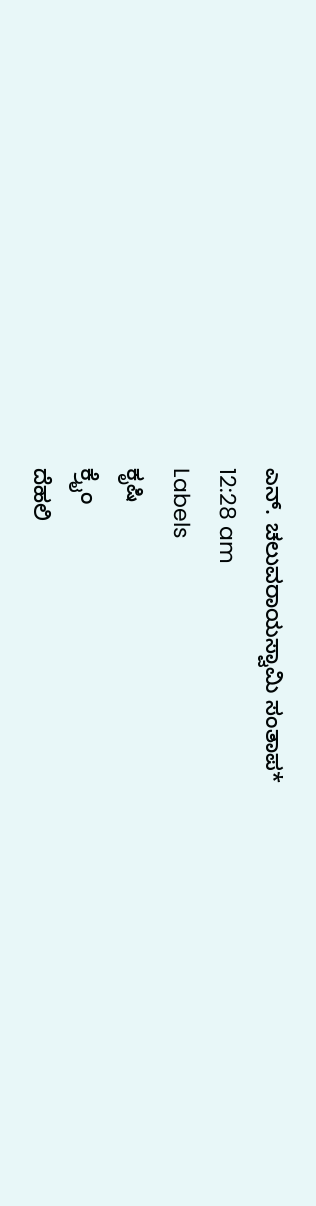ಎನ್. ಚಲುವರಾಯಸ್ವಾಮಿ ಸಂತಾಪ*
12:28 am
Labels
ಕೃಷಿ
ಕ್ರೈಂ
ದೆಹಲಿ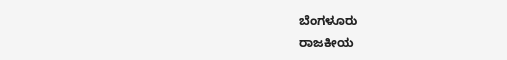ಬೆಂಗಳೂರು
ರಾಜಕೀಯ